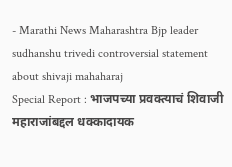- Marathi News Maharashtra Bjp leader sudhanshu trivedi controversial statement about shivaji mahaharaj
Special Report : भाजपच्या प्रवक्त्याचं शिवाजी महाराजांबद्दल धक्कादायक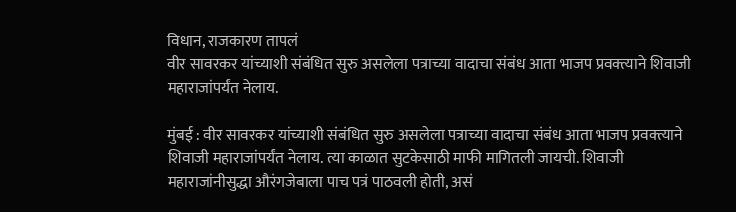विधान, राजकारण तापलं
वीर सावरकर यांच्याशी संबंधित सुरु असलेला पत्राच्या वादाचा संबंध आता भाजप प्रवक्त्याने शिवाजी महाराजांपर्यंत नेलाय.

मुंबई : वीर सावरकर यांच्याशी संबंधित सुरु असलेला पत्राच्या वादाचा संबंध आता भाजप प्रवक्त्याने शिवाजी महाराजांपर्यंत नेलाय. त्या काळात सुटकेसाठी माफी मागितली जायची. शिवाजी महाराजांनीसुद्धा औरंगजेबाला पाच पत्रं पाठवली होती, असं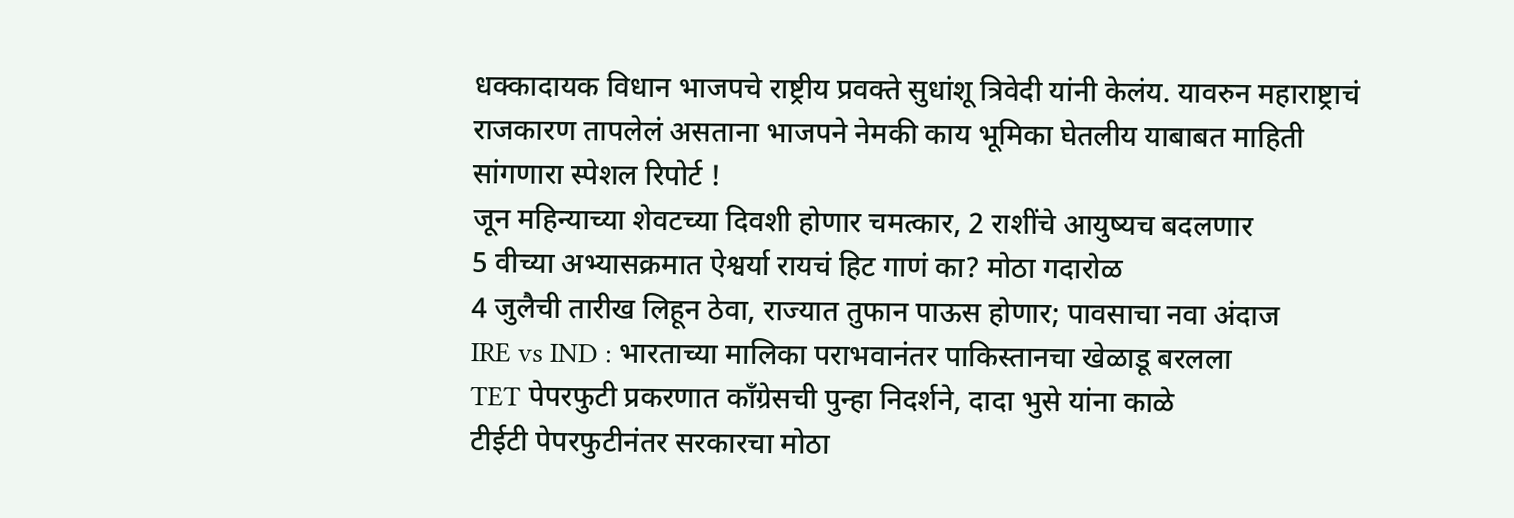धक्कादायक विधान भाजपचे राष्ट्रीय प्रवक्ते सुधांशू त्रिवेदी यांनी केलंय. यावरुन महाराष्ट्राचं राजकारण तापलेलं असताना भाजपने नेमकी काय भूमिका घेतलीय याबाबत माहिती सांगणारा स्पेशल रिपोर्ट !
जून महिन्याच्या शेवटच्या दिवशी होणार चमत्कार, 2 राशींचे आयुष्यच बदलणार
5 वीच्या अभ्यासक्रमात ऐश्वर्या रायचं हिट गाणं का? मोठा गदारोळ
4 जुलैची तारीख लिहून ठेवा, राज्यात तुफान पाऊस होणार; पावसाचा नवा अंदाज
IRE vs IND : भारताच्या मालिका पराभवानंतर पाकिस्तानचा खेळाडू बरलला
TET पेपरफुटी प्रकरणात काँग्रेसची पुन्हा निदर्शने, दादा भुसे यांना काळे
टीईटी पेपरफुटीनंतर सरकारचा मोठा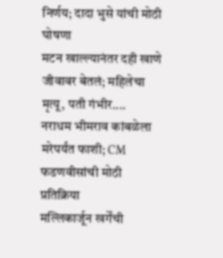निर्णय; दादा भुसे यांची मोठी घोषणा
मटन खाल्ल्यानंतर दही खाणे जीवावर बेतलं; महिलेचा मृत्यू, पती गंभीर....
नराधम भीमराव कांबळेला मरेपर्यंत फाशी; CM फडणवीसांची मोठी प्रतिक्रिया
मल्लिकार्जून खर्गेंची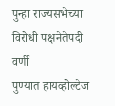पुन्हा राज्यसभेच्या विरोधी पक्षनेतेपदी वर्णी
पुण्यात हायव्होल्टेज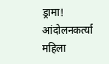ड्रामा! आंदोलनकर्त्या महिला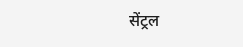सेंट्रल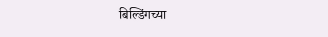बिल्डिंगच्या